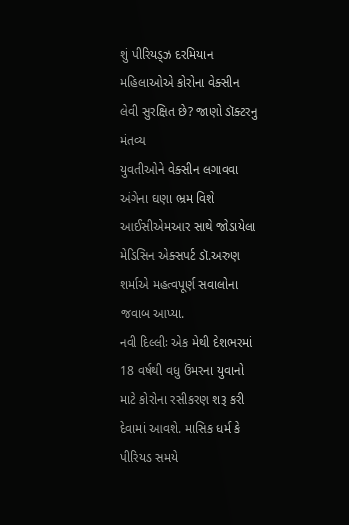શું પીરિયડ્ઝ દરમિયાન મહિલાઓએ કોરોના વેક્સીન લેવી સુરક્ષિત છે? જાણો ડૉક્ટરનુ મંતવ્ય
યુવતીઓને વેક્સીન લગાવવા અંગેના ઘણા ભ્રમ વિશે આઈસીએમઆર સાથે જોડાયેલા મેડિસિન એક્સપર્ટ ડૉ.અરુણ શર્માએ મહત્વપૂર્ણ સવાલોના જવાબ આપ્યા.
નવી દિલ્લીઃ એક મેથી દેશભરમાં 18 વર્ષથી વધુ ઉંમરના યુવાનો માટે કોરોના રસીકરણ શરૂ કરી દેવામાં આવશે. માસિક ધર્મ કે પીરિયડ સમયે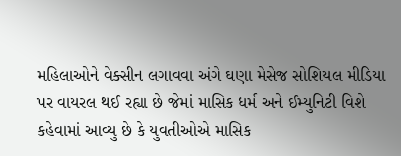મહિલાઓને વેક્સીન લગાવવા અંગે ઘણા મેસેજ સોશિયલ મીડિયા પર વાયરલ થઈ રહ્યા છે જેમાં માસિક ધર્મ અને ઈમ્યુનિટી વિશે કહેવામાં આવ્યુ છે કે યુવતીઓએ માસિક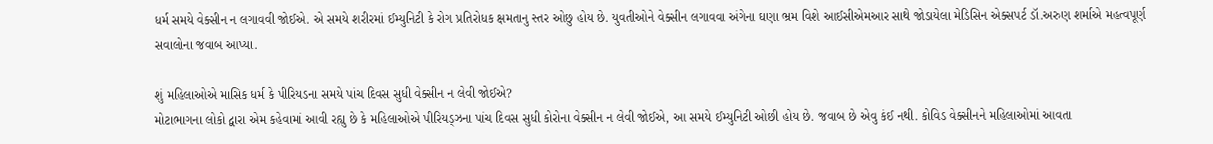ધર્મ સમયે વેક્સીન ન લગાવવી જોઈએ. એ સમયે શરીરમાં ઈમ્યુનિટી કે રોગ પ્રતિરોધક ક્ષમતાનુ સ્તર ઓછુ હોય છે. યુવતીઓને વેક્સીન લગાવવા અંગેના ઘણા ભ્રમ વિશે આઈસીએમઆર સાથે જોડાયેલા મેડિસિન એક્સપર્ટ ડૉ.અરુણ શર્માએ મહત્વપૂર્ણ સવાલોના જવાબ આપ્યા.

શું મહિલાઓએ માસિક ધર્મ કે પીરિયડના સમયે પાંચ દિવસ સુધી વેક્સીન ન લેવી જોઈએ?
મોટાભાગના લોકો દ્વારા એમ કહેવામાં આવી રહ્યુ છે કે મહિલાઓએ પીરિયડ્ઝના પાંચ દિવસ સુધી કોરોના વેક્સીન ન લેવી જોઈએ, આ સમયે ઈમ્યુનિટી ઓછી હોય છે. જવાબ છે એવુ કંઈ નથી. કોવિડ વેક્સીનને મહિલાઓમાં આવતા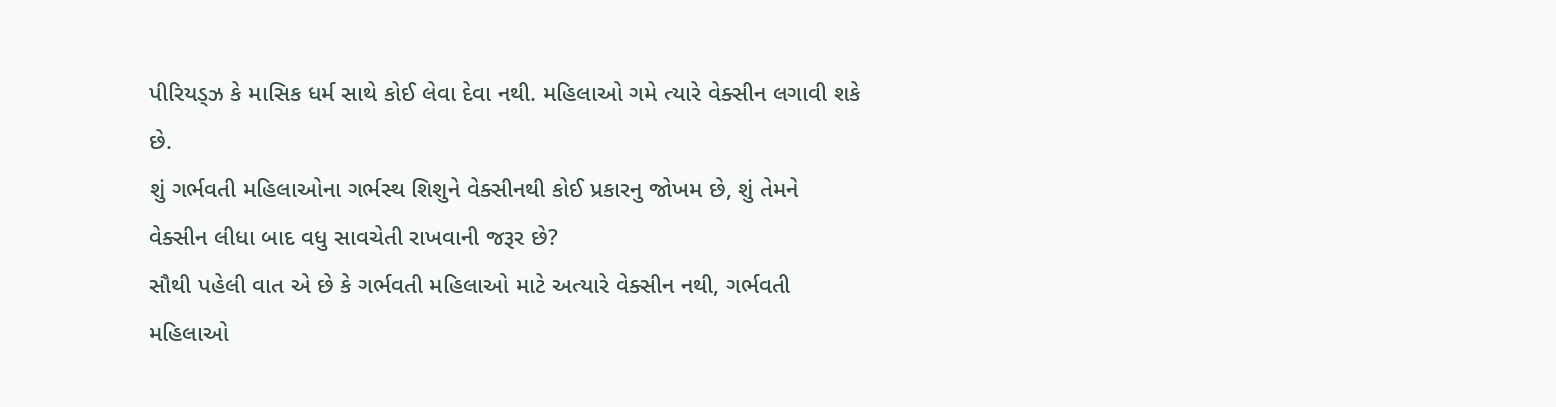પીરિયડ્ઝ કે માસિક ધર્મ સાથે કોઈ લેવા દેવા નથી. મહિલાઓ ગમે ત્યારે વેક્સીન લગાવી શકે છે.
શું ગર્ભવતી મહિલાઓના ગર્ભસ્થ શિશુને વેક્સીનથી કોઈ પ્રકારનુ જોખમ છે, શું તેમને વેક્સીન લીધા બાદ વધુ સાવચેતી રાખવાની જરૂર છે?
સૌથી પહેલી વાત એ છે કે ગર્ભવતી મહિલાઓ માટે અત્યારે વેક્સીન નથી, ગર્ભવતી મહિલાઓ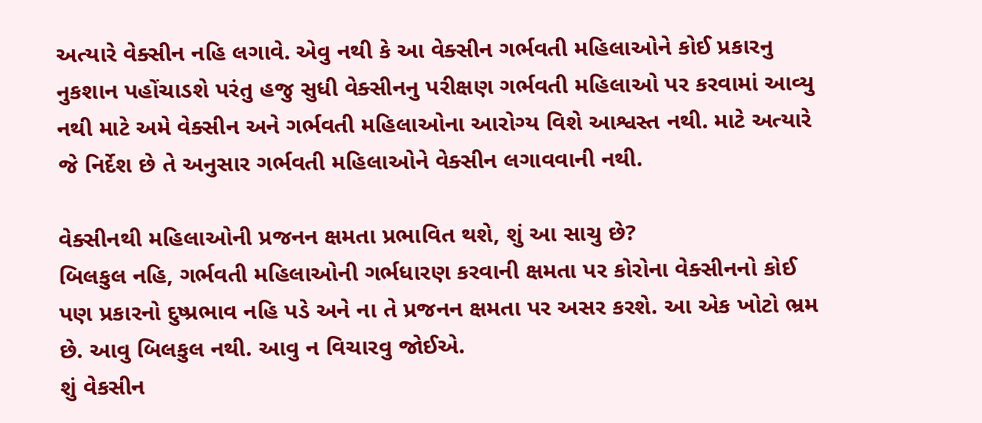અત્યારે વેક્સીન નહિ લગાવે. એવુ નથી કે આ વેક્સીન ગર્ભવતી મહિલાઓને કોઈ પ્રકારનુ નુકશાન પહોંચાડશે પરંતુ હજુ સુધી વેક્સીનનુ પરીક્ષણ ગર્ભવતી મહિલાઓ પર કરવામાં આવ્યુ નથી માટે અમે વેક્સીન અને ગર્ભવતી મહિલાઓના આરોગ્ય વિશે આશ્વસ્ત નથી. માટે અત્યારે જે નિર્દેશ છે તે અનુસાર ગર્ભવતી મહિલાઓને વેક્સીન લગાવવાની નથી.

વેક્સીનથી મહિલાઓની પ્રજનન ક્ષમતા પ્રભાવિત થશે, શું આ સાચુ છે?
બિલકુલ નહિ, ગર્ભવતી મહિલાઓની ગર્ભધારણ કરવાની ક્ષમતા પર કોરોના વેક્સીનનો કોઈ પણ પ્રકારનો દુષ્પ્રભાવ નહિ પડે અને ના તે પ્રજનન ક્ષમતા પર અસર કરશે. આ એક ખોટો ભ્રમ છે. આવુ બિલકુલ નથી. આવુ ન વિચારવુ જોઈએ.
શું વેકસીન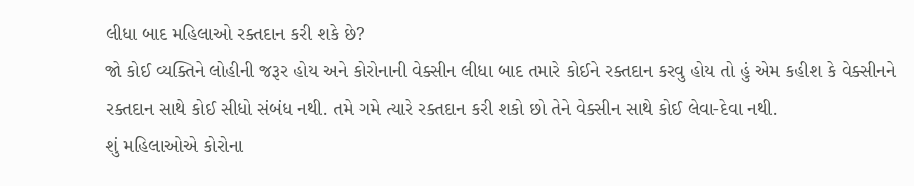લીધા બાદ મહિલાઓ રક્તદાન કરી શકે છે?
જો કોઈ વ્યક્તિને લોહીની જરૂર હોય અને કોરોનાની વેક્સીન લીધા બાદ તમારે કોઈને રક્તદાન કરવુ હોય તો હું એમ કહીશ કે વેક્સીનને રક્તદાન સાથે કોઈ સીધો સંબંધ નથી. તમે ગમે ત્યારે રક્તદાન કરી શકો છો તેને વેક્સીન સાથે કોઈ લેવા-દેવા નથી.
શું મહિલાઓએ કોરોના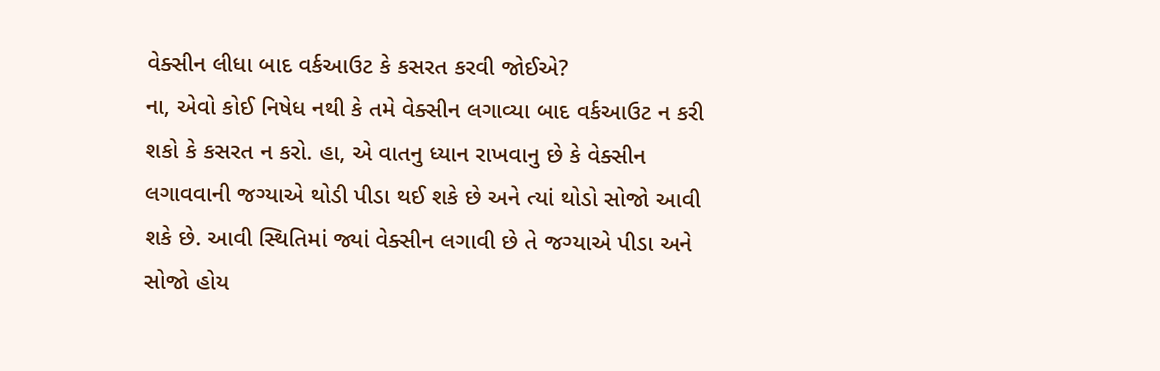વેક્સીન લીધા બાદ વર્કઆઉટ કે કસરત કરવી જોઈએ?
ના, એવો કોઈ નિષેધ નથી કે તમે વેક્સીન લગાવ્યા બાદ વર્કઆઉટ ન કરી શકો કે કસરત ન કરો. હા, એ વાતનુ ધ્યાન રાખવાનુ છે કે વેક્સીન લગાવવાની જગ્યાએ થોડી પીડા થઈ શકે છે અને ત્યાં થોડો સોજો આવી શકે છે. આવી સ્થિતિમાં જ્યાં વેક્સીન લગાવી છે તે જગ્યાએ પીડા અને સોજો હોય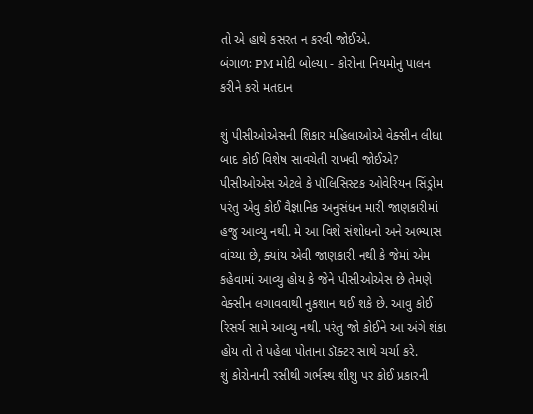તો એ હાથે કસરત ન કરવી જોઈએ.
બંગાળઃ PM મોદી બોલ્યા - કોરોના નિયમોનુ પાલન કરીને કરો મતદાન

શું પીસીઓએસની શિકાર મહિલાઓએ વેક્સીન લીધા બાદ કોઈ વિશેષ સાવચેતી રાખવી જોઈએ?
પીસીઓએસ એટલે કે પૉલિસિસ્ટક ઓવેરિયન સિંડ્રોમ પરંતુ એવુ કોઈ વૈજ્ઞાનિક અનુસંધન મારી જાણકારીમાં હજુ આવ્યુ નથી. મે આ વિશે સંશોધનો અને અભ્યાસ વાંચ્યા છે, ક્યાંય એવી જાણકારી નથી કે જેમાં એમ કહેવામાં આવ્યુ હોય કે જેને પીસીઓએસ છે તેમણે વેક્સીન લગાવવાથી નુકશાન થઈ શકે છે. આવુ કોઈ રિસર્ચ સામે આવ્યુ નથી. પરંતુ જો કોઈને આ અંગે શંકા હોય તો તે પહેલા પોતાના ડૉક્ટર સાથે ચર્ચા કરે.
શું કોરોનાની રસીથી ગર્ભસ્થ શીશુ પર કોઈ પ્રકારની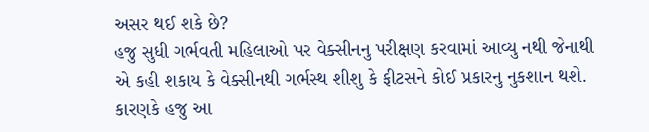અસર થઈ શકે છે?
હજુ સુધી ગર્ભવતી મહિલાઓ પર વેક્સીનનુ પરીક્ષણ કરવામાં આવ્યુ નથી જેનાથી એ કહી શકાય કે વેક્સીનથી ગર્ભસ્થ શીશુ કે ફીટસને કોઈ પ્રકારનુ નુકશાન થશે. કારણકે હજુ આ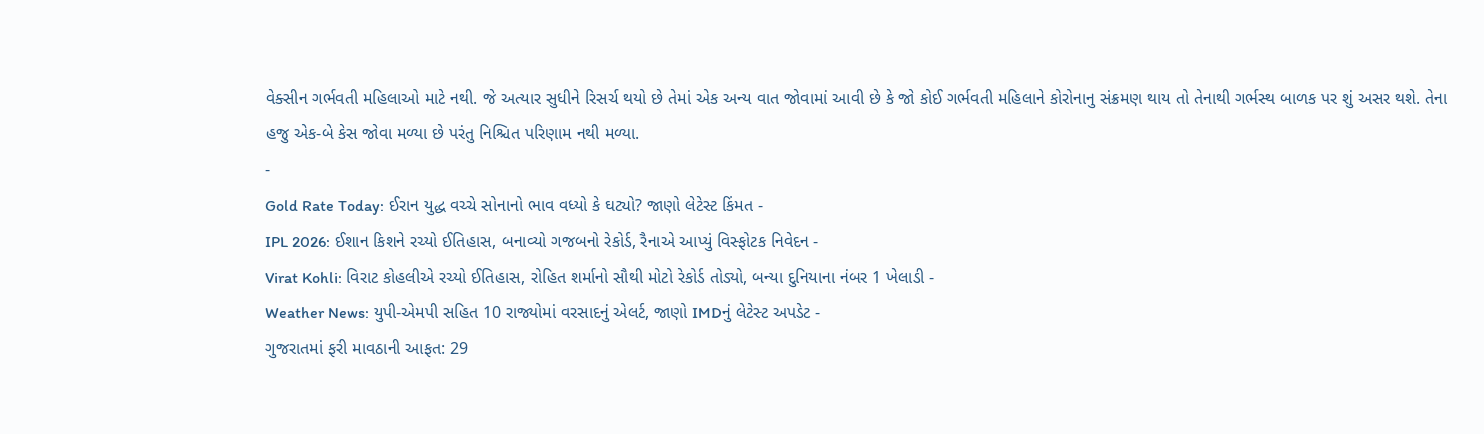વેક્સીન ગર્ભવતી મહિલાઓ માટે નથી. જે અત્યાર સુધીને રિસર્ચ થયો છે તેમાં એક અન્ય વાત જોવામાં આવી છે કે જો કોઈ ગર્ભવતી મહિલાને કોરોનાનુ સંક્રમણ થાય તો તેનાથી ગર્ભસ્થ બાળક પર શું અસર થશે. તેના હજુ એક-બે કેસ જોવા મળ્યા છે પરંતુ નિશ્ચિત પરિણામ નથી મળ્યા.
-
Gold Rate Today: ઈરાન યુદ્ધ વચ્ચે સોનાનો ભાવ વધ્યો કે ઘટ્યો? જાણો લેટેસ્ટ કિંમત -
IPL 2026: ઈશાન કિશને રચ્યો ઈતિહાસ, બનાવ્યો ગજબનો રેકોર્ડ, રૈનાએ આપ્યું વિસ્ફોટક નિવેદન -
Virat Kohli: વિરાટ કોહલીએ રચ્યો ઈતિહાસ, રોહિત શર્માનો સૌથી મોટો રેકોર્ડ તોડ્યો, બન્યા દુનિયાના નંબર 1 ખેલાડી -
Weather News: યુપી-એમપી સહિત 10 રાજ્યોમાં વરસાદનું એલર્ટ, જાણો IMDનું લેટેસ્ટ અપડેટ -
ગુજરાતમાં ફરી માવઠાની આફત: 29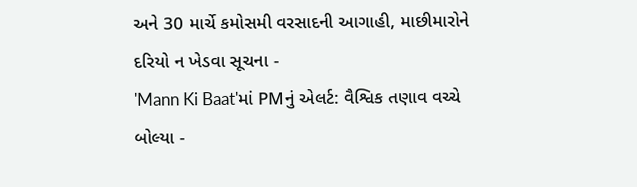અને 30 માર્ચે કમોસમી વરસાદની આગાહી, માછીમારોને દરિયો ન ખેડવા સૂચના -
'Mann Ki Baat'માં PMનું એલર્ટ: વૈશ્વિક તણાવ વચ્ચે બોલ્યા -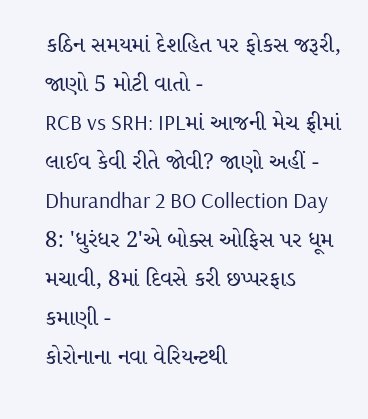કઠિન સમયમાં દેશહિત પર ફોકસ જરૂરી, જાણો 5 મોટી વાતો -
RCB vs SRH: IPLમાં આજની મેચ ફ્રીમાં લાઈવ કેવી રીતે જોવી? જાણો અહીં -
Dhurandhar 2 BO Collection Day 8: 'ધુરંધર 2'એ બોક્સ ઓફિસ પર ધૂમ મચાવી, 8માં દિવસે કરી છપ્પરફાડ કમાણી -
કોરોનાના નવા વેરિયન્ટથી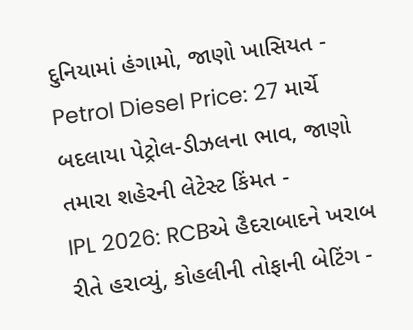દુનિયામાં હંગામો, જાણો ખાસિયત -
Petrol Diesel Price: 27 માર્ચે બદલાયા પેટ્રોલ-ડીઝલના ભાવ, જાણો તમારા શહેરની લેટેસ્ટ કિંમત -
IPL 2026: RCBએ હૈદરાબાદને ખરાબ રીતે હરાવ્યું, કોહલીની તોફાની બેટિંગ -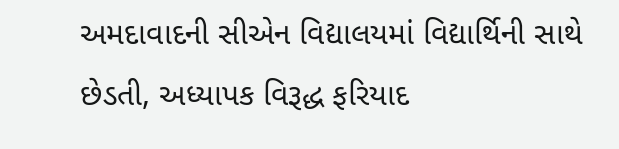અમદાવાદની સીએન વિદ્યાલયમાં વિદ્યાર્થિની સાથે છેડતી, અધ્યાપક વિરૂદ્ધ ફરિયાદ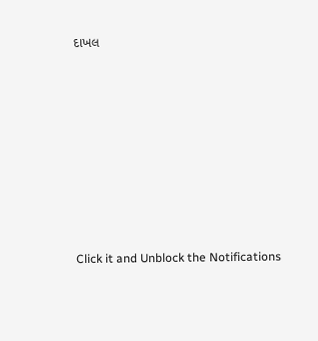દાખલ








Click it and Unblock the Notifications